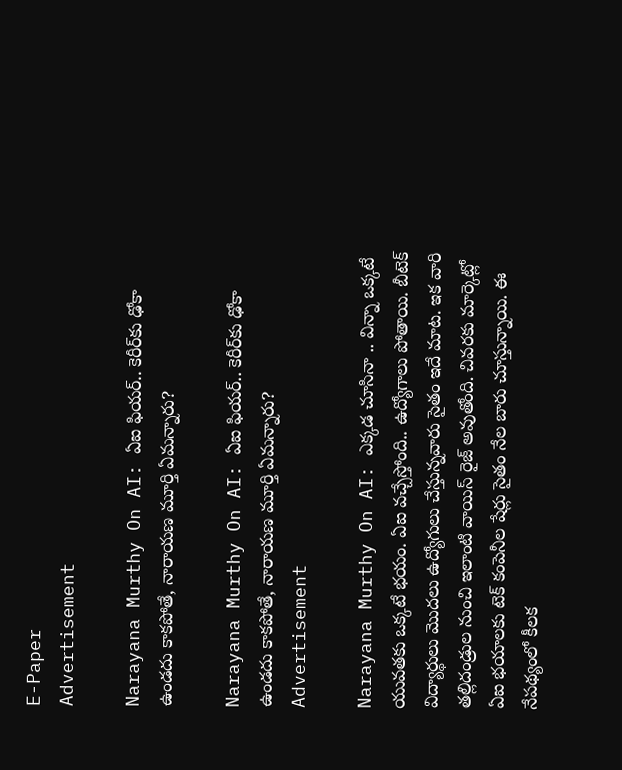E-Paper
Advertisement

Narayana Murthy On AI: ఏఐ ఫియర్.. కెరీర్‌కు ఢోకా ఉండదు కాకపోతే, నారాయణ మూర్తి ఏమన్నారు?

Narayana Murthy On AI: ఏఐ ఫియర్.. కెరీర్‌కు ఢోకా ఉండదు కాకపోతే, నారాయణ మూర్తి ఏమన్నారు?
Advertisement

Narayana Murthy On AI: ఎక్కడ చూసినా .. విన్నా ఒక్కటే యువతకు ఒక్కటే భయం. ఏఐ వచ్చేస్తోంది.. ఉద్యోగాలు పోతాయి. బీటెక్ విద్యార్థులు మొదలు ఉద్యోగులు చేస్తున్నవారు సైతం ఇదే మాట. ఇక వారి తల్లిదండ్రుల నుంచి ఇలాంటి వాయిస్ రైజ్ అవుతోంది. చివరకు మార్కెట్లో ఏఐ భయాలకు టెక్ కంపెనీల షేర్లు సైతం నేల బారు చూస్తున్నాయి. ఈ నేపథ్యంలో కీలక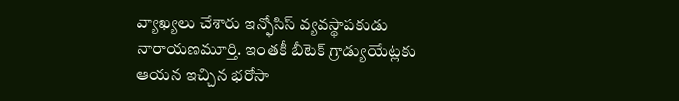వ్యాఖ్యలు చేశారు ఇన్ఫోసిస్ వ్యవస్థాపకుడు నారాయణమూర్తి. ఇంతకీ బీటెక్ గ్రాడ్యుయేట్లకు ఆయన ఇచ్చిన భరోసా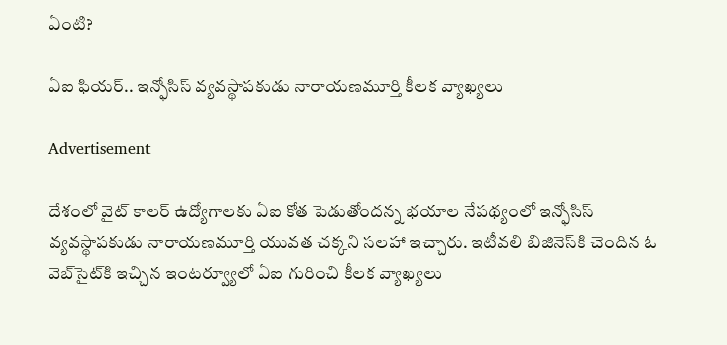ఏంటి?

ఏఐ ఫియర్.. ఇన్ఫోసిస్ వ్యవస్థాపకుడు నారాయణమూర్తి కీలక వ్యాఖ్యలు

Advertisement

దేశంలో వైట్ కాలర్ ఉద్యోగాలకు ఏఐ కోత పెడుతోందన్న భయాల నేపథ్యంలో ఇన్ఫోసిస్ వ్యవస్థాపకుడు నారాయణమూర్తి యువత చక్కని సలహా ఇచ్చారు. ఇటీవలి బిజినెస్‌కి చెందిన ఓ వెబ్‌సైట్‌కి ఇచ్చిన ఇంటర్వ్యూలో ఏఐ గురించి కీలక వ్యాఖ్యలు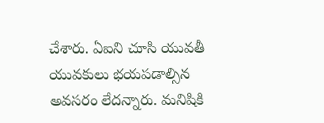చేశారు. ఏఐని చూసి యువతీ యువకులు భయపడాల్సిన అవసరం లేదన్నారు. మనిషికి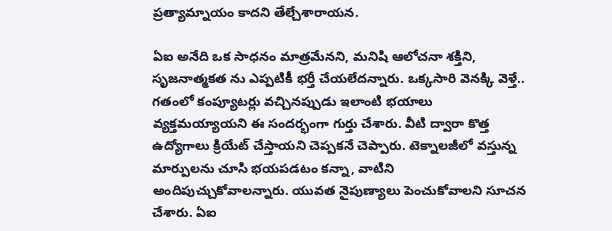ప్రత్యామ్నాయం కాదని తేల్చేశారాయన.

ఏఐ అనేది ఒక సాధనం మాత్రమేనని, మనిషి ఆలోచనా శక్తిని, సృజనాత్మకత ను ఎప్పటికీ భర్తీ చేయలేదన్నారు. ఒక్కసారి వెనక్కి వెళ్తే.. గతంలో కంప్యూటర్లు వచ్చినప్పుడు ఇలాంటి భయాలు వ్యక్తమయ్యాయని ఈ సందర్భంగా గుర్తు చేశారు. వీటి ద్వారా కొత్త ఉద్యోగాలు క్రియేట్ చేస్తాయని చెప్పకనే చెప్పారు. టెక్నాలజీలో వస్తున్న మార్పులను చూసి భయపడటం కన్నా, వాటిని అందిపుచ్చుకోవాలన్నారు. యువత నైపుణ్యాలు పెంచుకోవాలని సూచన చేశారు. ఏఐ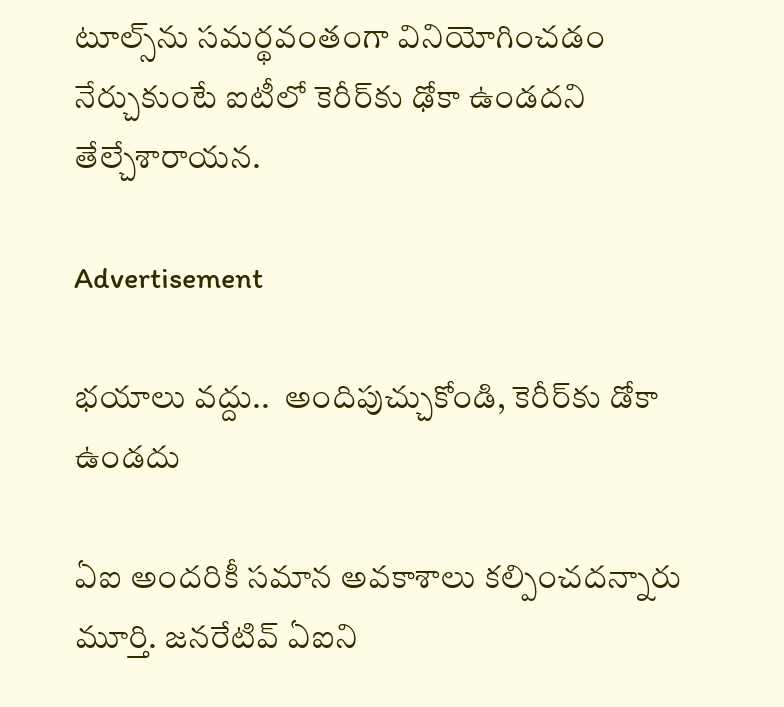టూల్స్‌ను సమర్థవంతంగా వినియోగించడం నేర్చుకుంటే ఐటీలో కెరీర్‌కు ఢోకా ఉండదని తేల్చేశారాయన.

Advertisement

భయాలు వద్దు..  అందిపుచ్చుకోండి, కెరీర్‌కు డోకా ఉండదు

ఏఐ అందరికీ సమాన అవకాశాలు కల్పించదన్నారు మూర్తి. జనరేటివ్ ఏఐని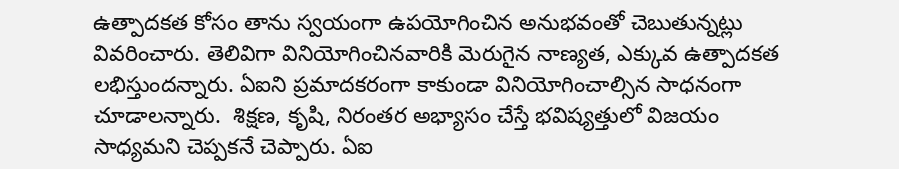ఉత్పాదకత కోసం తాను స్వయంగా ఉపయోగించిన అనుభవంతో చెబుతున్నట్లు వివరించారు. తెలివిగా వినియోగించినవారికి మెరుగైన నాణ్యత, ఎక్కువ ఉత్పాదకత లభిస్తుందన్నారు. ఏఐని ప్రమాదకరంగా కాకుండా వినియోగించాల్సిన సాధనంగా చూడాలన్నారు.  శిక్షణ, కృషి, నిరంతర అభ్యాసం చేస్తే భవిష్యత్తులో విజయం సాధ్యమని చెప్పకనే చెప్పారు. ఏఐ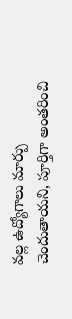వల్ల ఉద్యోగాలు మార్పు చెందుతాయని, పూర్తిగా అంతరించి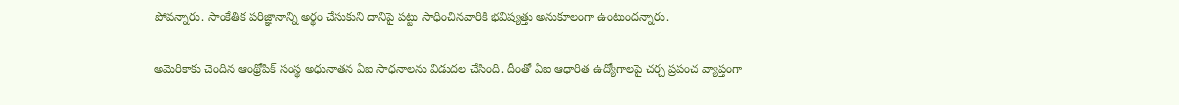పోవన్నారు. సాంకేతిక పరిజ్ఞానాన్ని అర్థం చేసుకుని దానిపై పట్టు సాధించినవారికి భవిష్యత్తు అనుకూలంగా ఉంటుందన్నారు.

అమెరికాకు చెందిన ఆంథ్రోపిక్‌ సంస్థ అధునాతన ఏఐ సాధనాలను విడుదల చేసింది. దీంతో ఏఐ ఆధారిత ఉద్యోగాలపై చర్చ ప్రపంచ వ్యాప్తంగా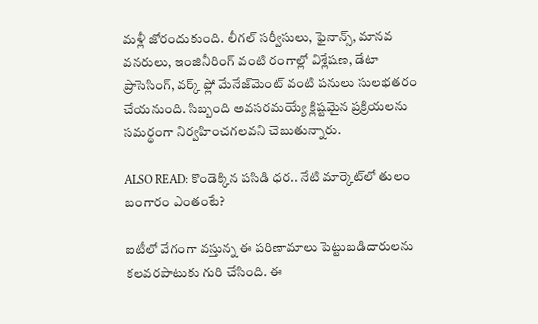మళ్లీ జోరందుకుంది. లీగల్‌ సర్వీసులు, ఫైనాన్స్, మానవ వనరులు, ఇంజినీరింగ్ వంటి రంగాల్లో విశ్లేషణ, డేటా ప్రాసెసింగ్, వర్క్ ‌ఫ్లో మేనేజ్‌మెంట్ వంటి పనులు సులభతరం చేయనుంది. సిబ్బంది అవసరమయ్యే క్లిష్టమైన ప్రక్రియలను సమర్థంగా నిర్వహించగలవని చెబుతున్నారు.

ALSO READ: కొండెక్కిన పసిడి ధర.. నేటి మార్కెట్‌లో తులం బంగారం ఎంతంటే?

ఐటీలో వేగంగా వస్తున్న ఈ పరిణామాలు పెట్టుబడిదారులను కలవరపాటుకు గురి చేసింది. ఈ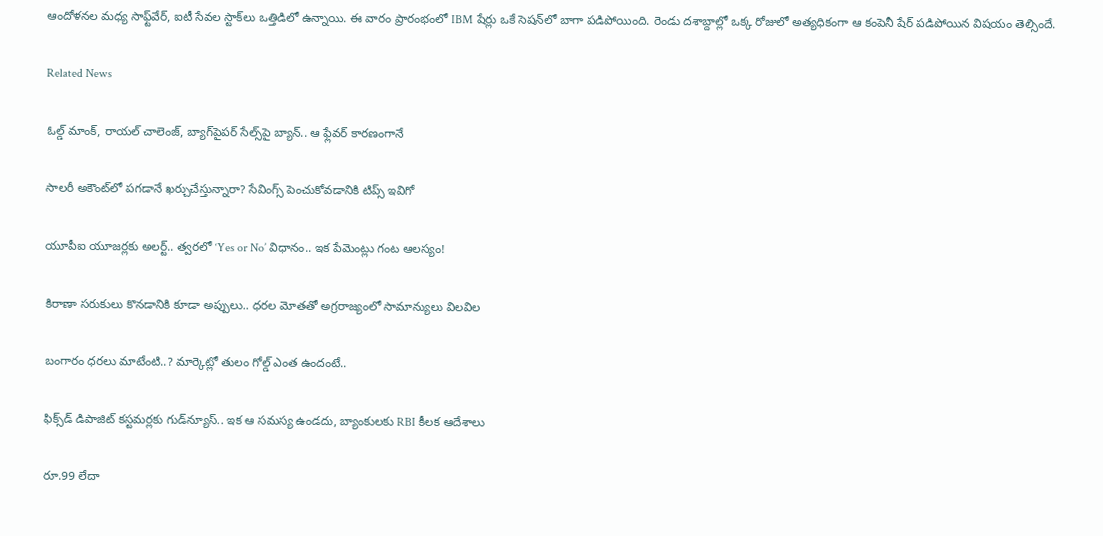ఆందోళనల మధ్య సాఫ్ట్‌వేర్, ఐటీ సేవల స్టాక్‌లు ఒత్తిడిలో ఉన్నాయి. ఈ వారం ప్రారంభంలో IBM షేర్లు ఒకే సెషన్‌లో బాగా పడిపోయింది. రెండు దశాబ్దాల్లో ఒక్క రోజులో అత్యధికంగా ఆ కంపెనీ షేర్ పడిపోయిన విషయం తెల్సిందే.

Related News

ఓల్డ్ మాంక్, రాయల్ చాలెంజ్, బ్యాగ్‌పైపర్ సేల్స్‌పై బ్యాన్.. ఆ ఫ్లేవర్ కారణంగానే

సాలరీ అకౌంట్‌లో పగడానే ఖర్చుచేస్తున్నారా? సేవింగ్స్ పెంచుకోవడానికి టిప్స్ ఇవిగో

యూపీఐ యూజర్లకు అలర్ట్.. త్వరలో ‘Yes or No’ విధానం.. ఇక పేమెంట్లు గంట ఆలస్యం!

కిరాణా సరుకులు కొనడానికి కూడా అప్పులు.. ధరల మోతతో అగ్రరాజ్యంలో సామాన్యులు విలవిల

బంగారం ధరలు మాటేంటి..? మార్కెట్లో తులం గోల్డ్ ఎంత ఉందంటే..

ఫిక్స్‌డ్ డిపాజిట్ కస్టమర్లకు గుడ్‌న్యూస్.. ఇక ఆ సమస్య ఉండదు, బ్యాంకులకు RBI కీలక ఆదేశాలు

రూ.99 లేదా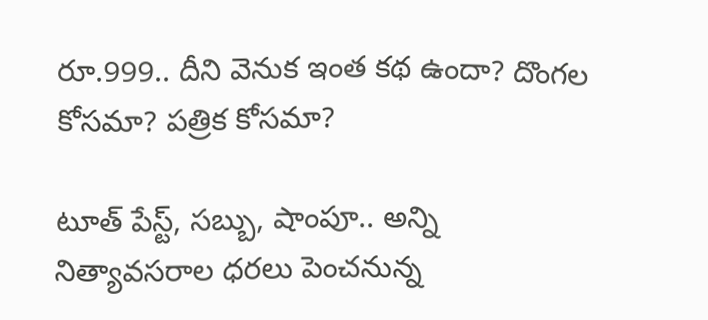రూ.999.. దీని వెనుక ఇంత కథ ఉందా? దొంగల కోసమా? పత్రిక కోసమా?

టూత్ పేస్ట్, సబ్బు, షాంపూ.. అన్ని నిత్యావసరాల ధరలు పెంచనున్న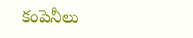కంపెనీలు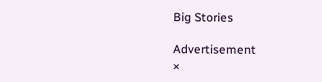Big Stories

Advertisement
×